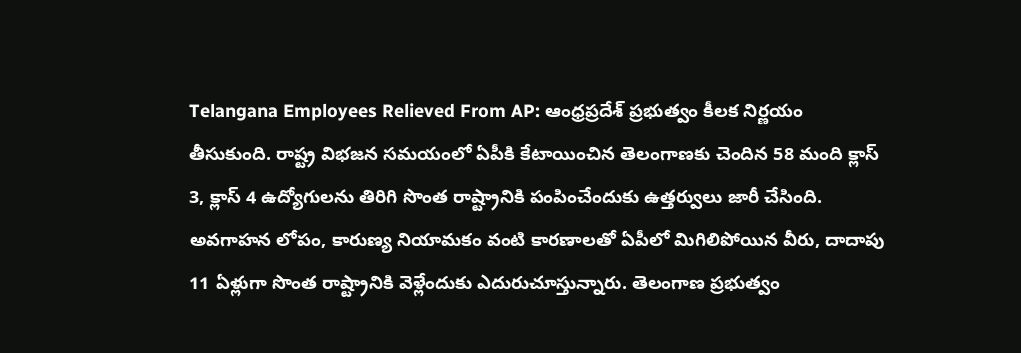Telangana Employees Relieved From AP: ఆంధ్రప్రదేశ్ ప్రభుత్వం కీలక నిర్ణయం తీసుకుంది. రాష్ట్ర విభజన సమయంలో ఏపీకి కేటాయించిన తెలంగాణకు చెందిన 58 మంది క్లాస్ 3, క్లాస్ 4 ఉద్యోగులను తిరిగి సొంత రాష్ట్రానికి పంపించేందుకు ఉత్తర్వులు జారీ చేసింది. అవగాహన లోపం, కారుణ్య నియామకం వంటి కారణాలతో ఏపీలో మిగిలిపోయిన వీరు, దాదాపు 11 ఏళ్లుగా సొంత రాష్ట్రానికి వెళ్లేందుకు ఎదురుచూస్తున్నారు. తెలంగాణ ప్రభుత్వం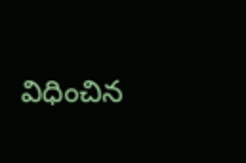విధించిన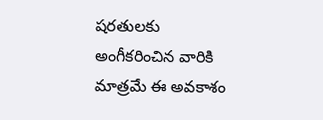షరతులకు అంగీకరించిన వారికి మాత్రమే ఈ అవకాశం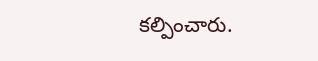కల్పించారు.